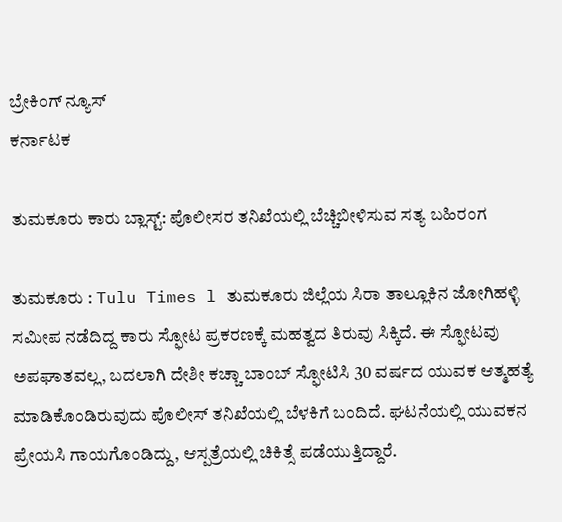ಬ್ರೇಕಿಂಗ್ ನ್ಯೂಸ್
ಕರ್ನಾಟಕ

ತುಮಕೂರು ಕಾರು ಬ್ಲಾಸ್ಟ್: ಪೊಲೀಸರ ತನಿಖೆಯಲ್ಲಿ ಬೆಚ್ಚಿಬೀಳಿಸುವ ಸತ್ಯ ಬಹಿರಂಗ

ತುಮಕೂರು : Tulu Times l ತುಮಕೂರು ಜಿಲ್ಲೆಯ ಸಿರಾ ತಾಲ್ಲೂಕಿನ ಜೋಗಿಹಳ್ಳಿ ಸಮೀಪ ನಡೆದಿದ್ದ ಕಾರು ಸ್ಫೋಟ ಪ್ರಕರಣಕ್ಕೆ ಮಹತ್ವದ ತಿರುವು ಸಿಕ್ಕಿದೆ. ಈ ಸ್ಫೋಟವು ಅಪಘಾತವಲ್ಲ, ಬದಲಾಗಿ ದೇಶೀ ಕಚ್ಚಾ ಬಾಂಬ್ ಸ್ಫೋಟಿಸಿ 30 ವರ್ಷದ ಯುವಕ ಆತ್ಮಹತ್ಯೆ ಮಾಡಿಕೊಂಡಿರುವುದು ಪೊಲೀಸ್ ತನಿಖೆಯಲ್ಲಿ ಬೆಳಕಿಗೆ ಬಂದಿದೆ. ಘಟನೆಯಲ್ಲಿ ಯುವಕನ ಪ್ರೇಯಸಿ ಗಾಯಗೊಂಡಿದ್ದು, ಆಸ್ಪತ್ರೆಯಲ್ಲಿ ಚಿಕಿತ್ಸೆ ಪಡೆಯುತ್ತಿದ್ದಾರೆ.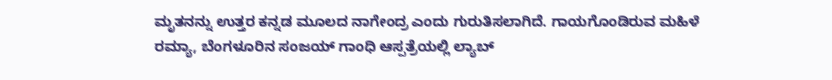ಮೃತನನ್ನು ಉತ್ತರ ಕನ್ನಡ ಮೂಲದ ನಾಗೇಂದ್ರ ಎಂದು ಗುರುತಿಸಲಾಗಿದೆ. ಗಾಯಗೊಂಡಿರುವ ಮಹಿಳೆ ರಮ್ಯಾ, ಬೆಂಗಳೂರಿನ ಸಂಜಯ್ ಗಾಂಧಿ ಆಸ್ಪತ್ರೆಯಲ್ಲಿ ಲ್ಯಾಬ್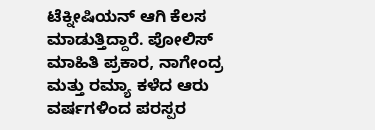ಟೆಕ್ನೀಷಿಯನ್ ಆಗಿ ಕೆಲಸ ಮಾಡುತ್ತಿದ್ದಾರೆ. ಪೋಲಿಸ್ ಮಾಹಿತಿ ಪ್ರಕಾರ, ನಾಗೇಂದ್ರ ಮತ್ತು ರಮ್ಯಾ ಕಳೆದ ಆರು ವರ್ಷಗಳಿಂದ ಪರಸ್ಪರ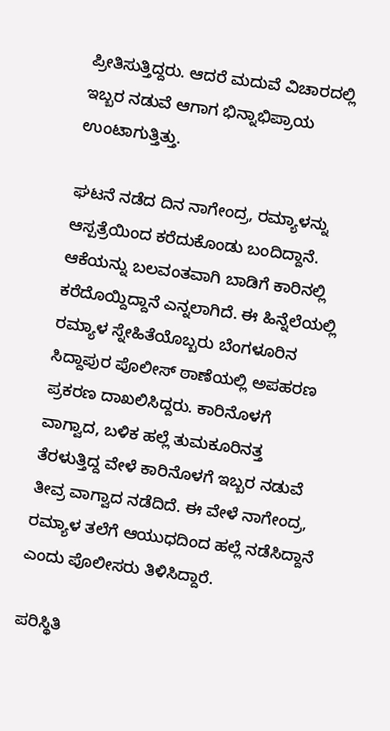ಪ್ರೀತಿಸುತ್ತಿದ್ದರು. ಆದರೆ ಮದುವೆ ವಿಚಾರದಲ್ಲಿ ಇಬ್ಬರ ನಡುವೆ ಆಗಾಗ ಭಿನ್ನಾಭಿಪ್ರಾಯ ಉಂಟಾಗುತ್ತಿತ್ತು.

ಘಟನೆ ನಡೆದ ದಿನ ನಾಗೇಂದ್ರ, ರಮ್ಯಾಳನ್ನು ಆಸ್ಪತ್ರೆಯಿಂದ ಕರೆದುಕೊಂಡು ಬಂದಿದ್ದಾನೆ. ಆಕೆಯನ್ನು ಬಲವಂತವಾಗಿ ಬಾಡಿಗೆ ಕಾರಿನಲ್ಲಿ ಕರೆದೊಯ್ದಿದ್ದಾನೆ ಎನ್ನಲಾಗಿದೆ. ಈ ಹಿನ್ನೆಲೆಯಲ್ಲಿ ರಮ್ಯಾಳ ಸ್ನೇಹಿತೆಯೊಬ್ಬರು ಬೆಂಗಳೂರಿನ ಸಿದ್ದಾಪುರ ಪೊಲೀಸ್ ಠಾಣೆಯಲ್ಲಿ ಅಪಹರಣ ಪ್ರಕರಣ ದಾಖಲಿಸಿದ್ದರು. ಕಾರಿನೊಳಗೆ ವಾಗ್ವಾದ, ಬಳಿಕ ಹಲ್ಲೆ ತುಮಕೂರಿನತ್ತ ತೆರಳುತ್ತಿದ್ದ ವೇಳೆ ಕಾರಿನೊಳಗೆ ಇಬ್ಬರ ನಡುವೆ ತೀವ್ರ ವಾಗ್ವಾದ ನಡೆದಿದೆ. ಈ ವೇಳೆ ನಾಗೇಂದ್ರ, ರಮ್ಯಾಳ ತಲೆಗೆ ಆಯುಧದಿಂದ ಹಲ್ಲೆ ನಡೆಸಿದ್ದಾನೆ ಎಂದು ಪೊಲೀಸರು ತಿಳಿಸಿದ್ದಾರೆ.

ಪರಿಸ್ಥಿತಿ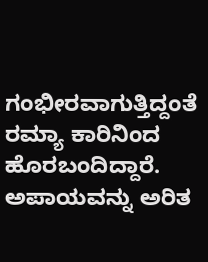ಗಂಭೀರವಾಗುತ್ತಿದ್ದಂತೆ ರಮ್ಯಾ ಕಾರಿನಿಂದ ಹೊರಬಂದಿದ್ದಾರೆ. ಅಪಾಯವನ್ನು ಅರಿತ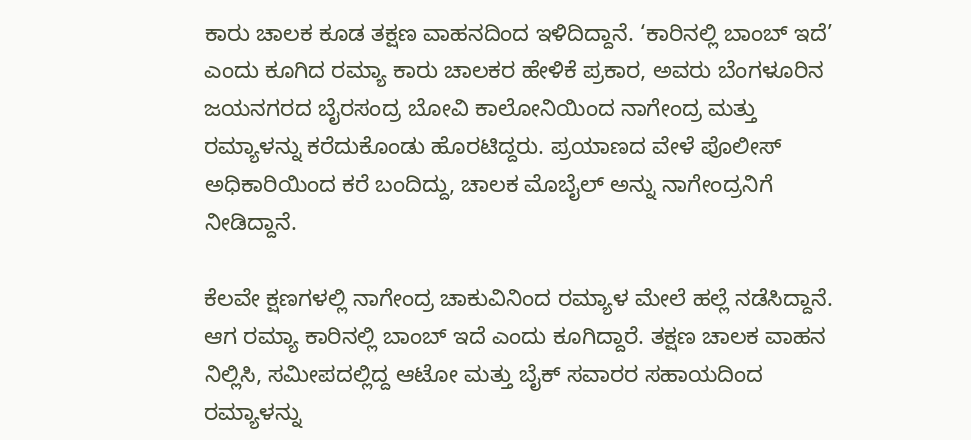ಕಾರು ಚಾಲಕ ಕೂಡ ತಕ್ಷಣ ವಾಹನದಿಂದ ಇಳಿದಿದ್ದಾನೆ. ‘ಕಾರಿನಲ್ಲಿ ಬಾಂಬ್ ಇದೆ’ ಎಂದು ಕೂಗಿದ ರಮ್ಯಾ ಕಾರು ಚಾಲಕರ ಹೇಳಿಕೆ ಪ್ರಕಾರ, ಅವರು ಬೆಂಗಳೂರಿನ ಜಯನಗರದ ಬೈರಸಂದ್ರ ಬೋವಿ ಕಾಲೋನಿಯಿಂದ ನಾಗೇಂದ್ರ ಮತ್ತು ರಮ್ಯಾಳನ್ನು ಕರೆದುಕೊಂಡು ಹೊರಟಿದ್ದರು. ಪ್ರಯಾಣದ ವೇಳೆ ಪೊಲೀಸ್ ಅಧಿಕಾರಿಯಿಂದ ಕರೆ ಬಂದಿದ್ದು, ಚಾಲಕ ಮೊಬೈಲ್ ಅನ್ನು ನಾಗೇಂದ್ರನಿಗೆ ನೀಡಿದ್ದಾನೆ.

ಕೆಲವೇ ಕ್ಷಣಗಳಲ್ಲಿ ನಾಗೇಂದ್ರ ಚಾಕುವಿನಿಂದ ರಮ್ಯಾಳ ಮೇಲೆ ಹಲ್ಲೆ ನಡೆಸಿದ್ದಾನೆ. ಆಗ ರಮ್ಯಾ ಕಾರಿನಲ್ಲಿ ಬಾಂಬ್ ಇದೆ ಎಂದು ಕೂಗಿದ್ದಾರೆ. ತಕ್ಷಣ ಚಾಲಕ ವಾಹನ ನಿಲ್ಲಿಸಿ, ಸಮೀಪದಲ್ಲಿದ್ದ ಆಟೋ ಮತ್ತು ಬೈಕ್ ಸವಾರರ ಸಹಾಯದಿಂದ ರಮ್ಯಾಳನ್ನು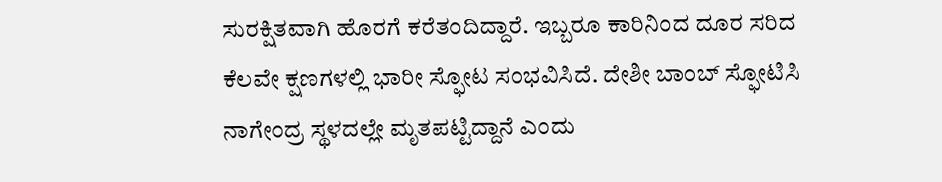ಸುರಕ್ಷಿತವಾಗಿ ಹೊರಗೆ ಕರೆತಂದಿದ್ದಾರೆ. ಇಬ್ಬರೂ ಕಾರಿನಿಂದ ದೂರ ಸರಿದ ಕೆಲವೇ ಕ್ಷಣಗಳಲ್ಲಿ ಭಾರೀ ಸ್ಫೋಟ ಸಂಭವಿಸಿದೆ. ದೇಶೀ ಬಾಂಬ್ ಸ್ಫೋಟಿಸಿ ನಾಗೇಂದ್ರ ಸ್ಥಳದಲ್ಲೇ ಮೃತಪಟ್ಟಿದ್ದಾನೆ ಎಂದು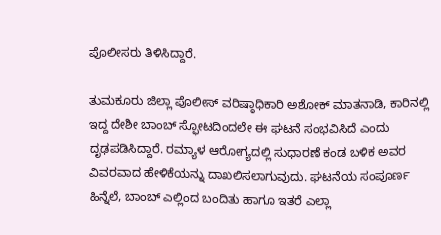ಪೊಲೀಸರು ತಿಳಿಸಿದ್ದಾರೆ.

ತುಮಕೂರು ಜಿಲ್ಲಾ ಪೊಲೀಸ್ ವರಿಷ್ಠಾಧಿಕಾರಿ ಅಶೋಕ್ ಮಾತನಾಡಿ, ಕಾರಿನಲ್ಲಿ ಇದ್ದ ದೇಶೀ ಬಾಂಬ್ ಸ್ಫೋಟದಿಂದಲೇ ಈ ಘಟನೆ ಸಂಭವಿಸಿದೆ ಎಂದು ದೃಢಪಡಿಸಿದ್ದಾರೆ. ರಮ್ಯಾಳ ಆರೋಗ್ಯದಲ್ಲಿ ಸುಧಾರಣೆ ಕಂಡ ಬಳಿಕ ಅವರ ವಿವರವಾದ ಹೇಳಿಕೆಯನ್ನು ದಾಖಲಿಸಲಾಗುವುದು. ಘಟನೆಯ ಸಂಪೂರ್ಣ ಹಿನ್ನೆಲೆ, ಬಾಂಬ್ ಎಲ್ಲಿಂದ ಬಂದಿತು ಹಾಗೂ ಇತರೆ ಎಲ್ಲಾ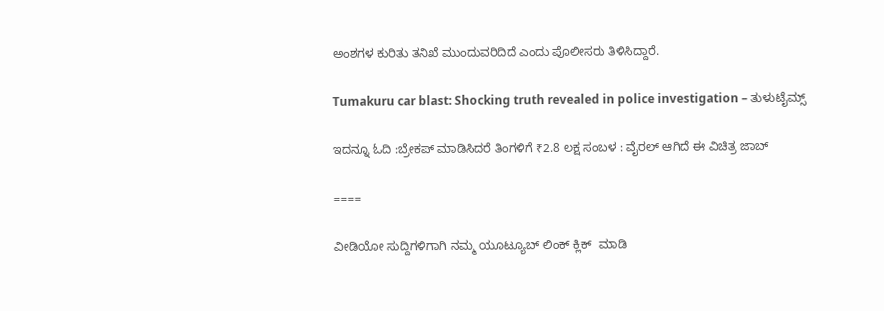ಅಂಶಗಳ ಕುರಿತು ತನಿಖೆ ಮುಂದುವರಿದಿದೆ ಎಂದು ಪೊಲೀಸರು ತಿಳಿಸಿದ್ದಾರೆ.

Tumakuru car blast: Shocking truth revealed in police investigation – ತುಳುಟೈಮ್ಸ್

ಇದನ್ನೂ ಓದಿ :ಬ್ರೇಕಪ್ ಮಾಡಿಸಿದರೆ ತಿಂಗಳಿಗೆ ₹2.8 ಲಕ್ಷ ಸಂಬಳ : ವೈರಲ್ ಆಗಿದೆ ಈ ವಿಚಿತ್ರ ಜಾಬ್

====

ವೀಡಿಯೋ ಸುದ್ದಿಗಳಿಗಾಗಿ ನಮ್ಮ ಯೂಟ್ಯೂಬ್ ಲಿಂಕ್ ಕ್ಲಿಕ್  ಮಾಡಿ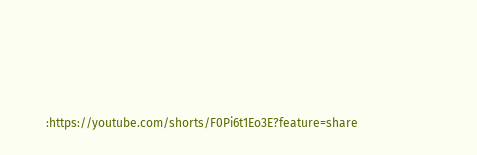:https://youtube.com/shorts/F0Pi6t1Eo3E?feature=share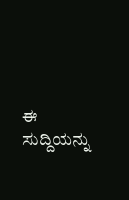ಈ ಸುದ್ದಿಯನ್ನು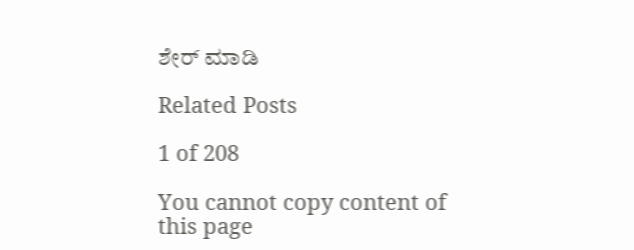ಶೇರ್ ಮಾಡಿ

Related Posts

1 of 208

You cannot copy content of this page